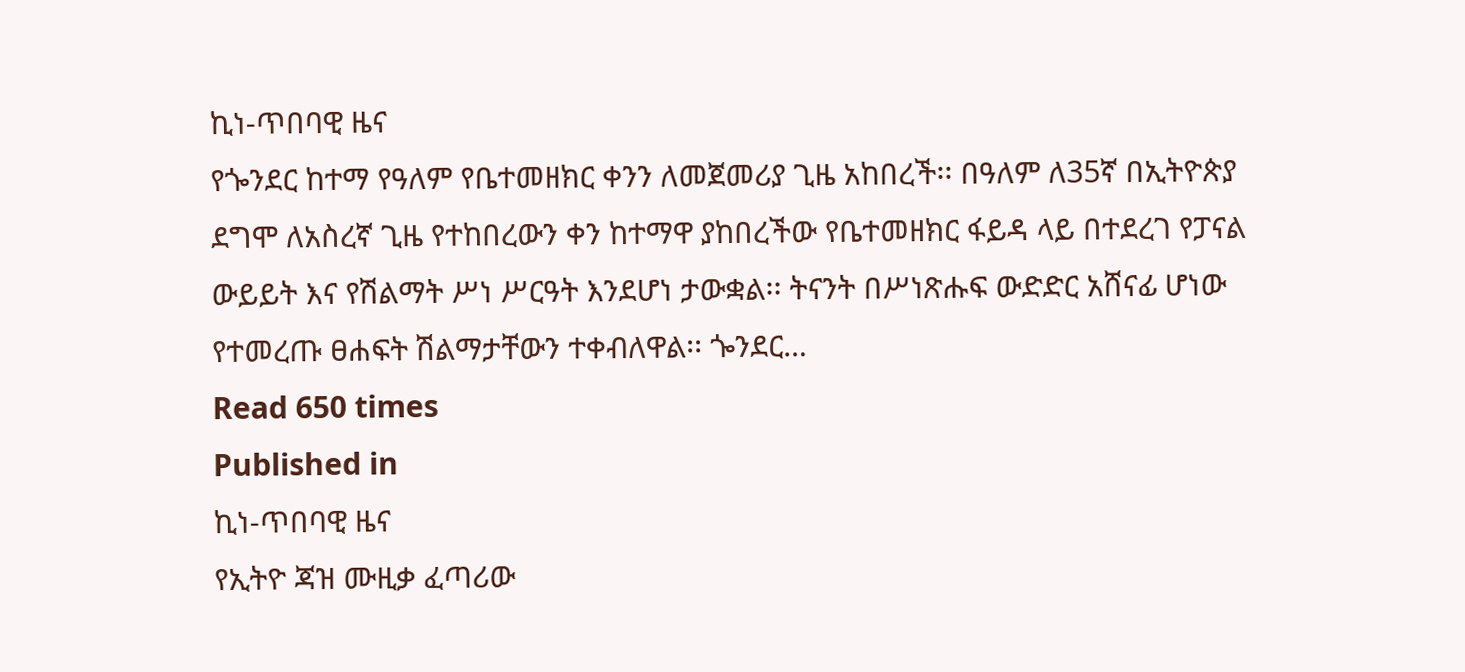ኪነ-ጥበባዊ ዜና
የጐንደር ከተማ የዓለም የቤተመዘክር ቀንን ለመጀመሪያ ጊዜ አከበረች፡፡ በዓለም ለ35ኛ በኢትዮጵያ ደግሞ ለአስረኛ ጊዜ የተከበረውን ቀን ከተማዋ ያከበረችው የቤተመዘክር ፋይዳ ላይ በተደረገ የፓናል ውይይት እና የሽልማት ሥነ ሥርዓት እንደሆነ ታውቋል፡፡ ትናንት በሥነጽሑፍ ውድድር አሸናፊ ሆነው የተመረጡ ፀሐፍት ሽልማታቸውን ተቀብለዋል፡፡ ጐንደር…
Read 650 times
Published in
ኪነ-ጥበባዊ ዜና
የኢትዮ ጃዝ ሙዚቃ ፈጣሪው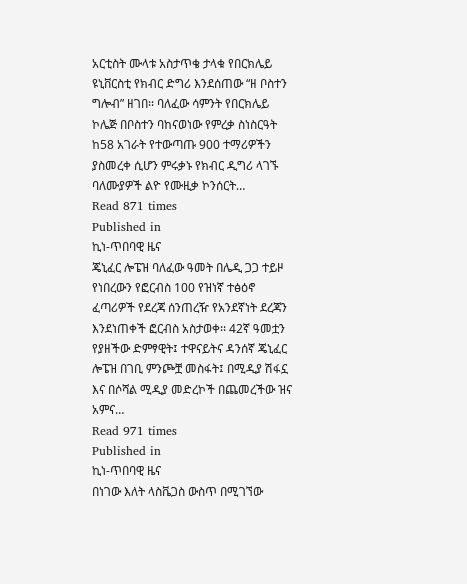አርቲስት ሙላቱ አስታጥቄ ታላቁ የበርክሌይ ዩኒቨርስቲ የክብር ድግሪ እንደሰጠው “ዘ ቦስተን ግሎብ” ዘገበ፡፡ ባለፈው ሳምንት የበርክሌይ ኮሌጅ በቦስተን ባከናወነው የምረቃ ስነስርዓት ከ58 አገራት የተውጣጡ 900 ተማሪዎችን ያስመረቀ ሲሆን ምሩቃኑ የክብር ዲግሪ ላገኙ ባለሙያዎች ልዮ የሙዚቃ ኮንሰርት…
Read 871 times
Published in
ኪነ-ጥበባዊ ዜና
ጄኒፈር ሎፔዝ ባለፈው ዓመት በሌዲ ጋጋ ተይዞ የነበረውን የፎርብስ 100 የዝነኛ ተፅዕኖ ፈጣሪዎች የደረጃ ሰንጠረዥ የአንደኛነት ደረጃን እንደነጠቀች ፎርብስ አስታወቀ፡፡ 42ኛ ዓመቷን የያዘችው ድምፃዊት፤ ተዋናይትና ዳንሰኛ ጄኒፈር ሎፔዝ በገቢ ምንጮቿ መስፋት፤ በሚዲያ ሽፋኗ እና በሶሻል ሚዲያ መድረኮች በጨመረችው ዝና አምና…
Read 971 times
Published in
ኪነ-ጥበባዊ ዜና
በነገው እለት ላስቬጋስ ውስጥ በሚገኘው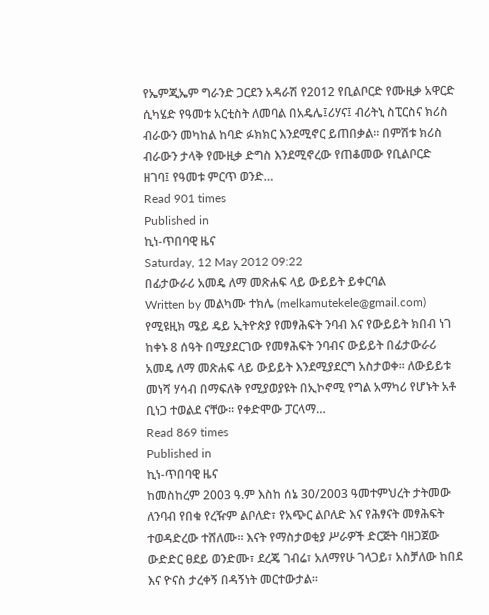የኤምጂኤም ግራንድ ጋርደን አዳራሽ የ2012 የቢልቦርድ የሙዚቃ አዋርድ ሲካሄድ የዓመቱ አርቲስት ለመባል በአዴሌ፤ሪሃና፤ ብሪትኒ ስፒርስና ክሪስ ብራውን መካከል ከባድ ፉክክር እንደሚኖር ይጠበቃል፡፡ በምሽቱ ክሪስ ብራውን ታላቅ የሙዚቃ ድግስ እንደሚኖረው የጠቆመው የቢልቦርድ ዘገባ፤ የዓመቱ ምርጥ ወንድ…
Read 901 times
Published in
ኪነ-ጥበባዊ ዜና
Saturday, 12 May 2012 09:22
በፊታውራሪ አመዴ ለማ መጽሐፍ ላይ ውይይት ይቀርባል
Written by መልካሙ ተክሌ (melkamutekele@gmail.com)
የሚዩዚክ ሜይ ዴይ ኢትዮጵያ የመፃሕፍት ንባብ እና የውይይት ክበብ ነገ ከቀኑ 8 ሰዓት በሚያደርገው የመፃሕፍት ንባብና ውይይት በፊታውራሪ አመዴ ለማ መጽሐፍ ላይ ውይይት እንደሚያደርግ አስታወቀ፡፡ ለውይይቱ መነሻ ሃሳብ በማፍለቅ የሚያወያዩት በኢኮኖሚ የግል አማካሪ የሆኑት አቶ ቢነጋ ተወልደ ናቸው፡፡ የቀድሞው ፓርላማ…
Read 869 times
Published in
ኪነ-ጥበባዊ ዜና
ከመስከረም 2003 ዓ.ም እስከ ሰኔ 30/2003 ዓመተምህረት ታትመው ለንባብ የበቁ የረዥም ልቦለድ፣ የአጭር ልቦለድ እና የሕፃናት መፃሕፍት ተወዳድረው ተሸለሙ፡፡ እናት የማስታወቂያ ሥራዎች ድርጅት ባዘጋጀው ውድድር ፀደይ ወንድሙ፣ ደረጄ ገብሬ፣ አለማየሁ ገላጋይ፣ አስቻለው ከበደ እና ዮናስ ታረቀኝ በዳኝነት መርተውታል፡፡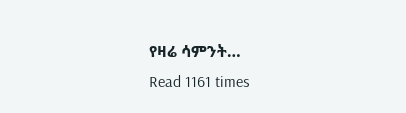የዛሬ ሳምንት…
Read 1161 times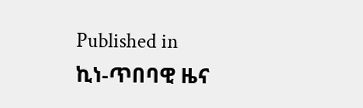Published in
ኪነ-ጥበባዊ ዜና